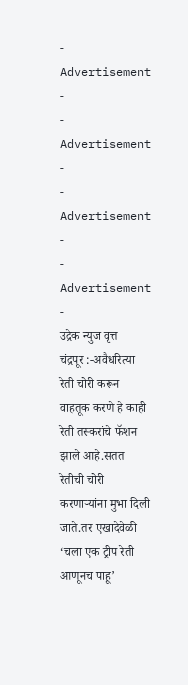- Advertisement -
- Advertisement -
- Advertisement -
- Advertisement -
उद्रेक न्युज वृत्त
चंद्रपूर :-अवैधरित्या रेती चोरी करून वाहतूक करणे हे काही रेती तस्करांचे फॅशन झाले आहे.सतत रेतीची चोरी करणाऱ्यांना मुभा दिली जाते.तर एखादेवेळी ‘चला एक ट्रीप रेती आणूनच पाहू’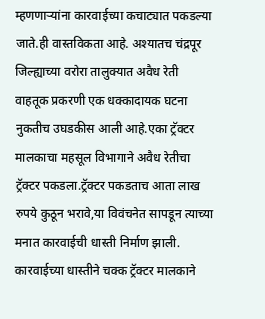म्हणणाऱ्यांना कारवाईच्या कचाट्यात पकडल्या जाते.ही वास्तविकता आहे. अश्यातच चंद्रपूर जिल्ह्याच्या वरोरा तालुक्यात अवैध रेती वाहतूक प्रकरणी एक धक्कादायक घटना नुकतीच उघडकीस आली आहे.एका ट्रॅक्टर मालकाचा महसूल विभागाने अवैध रेतीचा ट्रॅक्टर पकडला.ट्रॅक्टर पकडताच आता लाख रुपये कुठून भरावे,या विवंचनेत सापडून त्याच्या मनात कारवाईची धास्ती निर्माण झाली. कारवाईच्या धास्तीने चक्क ट्रॅक्टर मालकाने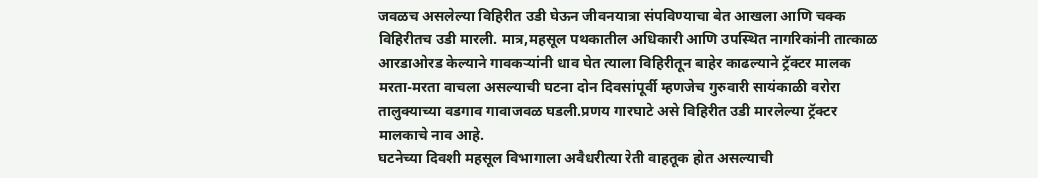जवळच असलेल्या विहिरीत उडी घेऊन जीवनयात्रा संपविण्याचा बेत आखला आणि चक्क विहिरीतच उडी मारली. मात्र,महसूल पथकातील अधिकारी आणि उपस्थित नागरिकांनी तात्काळ आरडाओरड केल्याने गावकऱ्यांनी धाव घेत त्याला विहिरीतून बाहेर काढल्याने ट्रॅक्टर मालक मरता-मरता वाचला असल्याची घटना दोन दिवसांपूर्वी म्हणजेच गुरुवारी सायंकाळी वरोरा तालुक्याच्या वडगाव गावाजवळ घडली.प्रणय गारघाटे असे विहिरीत उडी मारलेल्या ट्रॅक्टर मालकाचे नाव आहे.
घटनेच्या दिवशी महसूल विभागाला अवैधरीत्या रेती वाहतूक होत असल्याची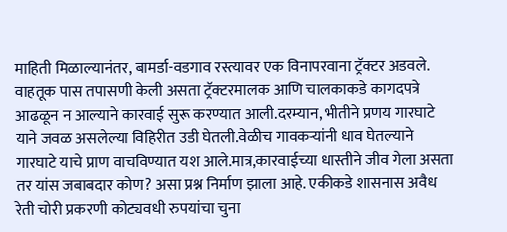माहिती मिळाल्यानंतर, बामर्डा-वडगाव रस्त्यावर एक विनापरवाना ट्रॅक्टर अडवले. वाहतूक पास तपासणी केली असता ट्रॅक्टरमालक आणि चालकाकडे कागदपत्रे आढळून न आल्याने कारवाई सुरू करण्यात आली.दरम्यान, भीतीने प्रणय गारघाटे याने जवळ असलेल्या विहिरीत उडी घेतली.वेळीच गावकऱ्यांनी धाव घेतल्याने गारघाटे याचे प्राण वाचविण्यात यश आले.मात्र,कारवाईच्या धास्तीने जीव गेला असता तर यांस जबाबदार कोण? असा प्रश्न निर्माण झाला आहे. एकीकडे शासनास अवैध रेती चोरी प्रकरणी कोट्यवधी रुपयांचा चुना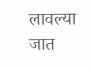लावल्या जात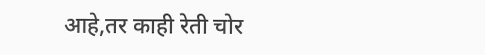आहे,तर काही रेती चोर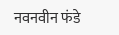नवनवीन फंडे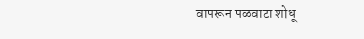वापरून पळवाटा शोधू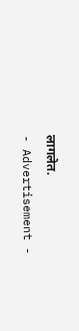लागलेत.
- Advertisement -